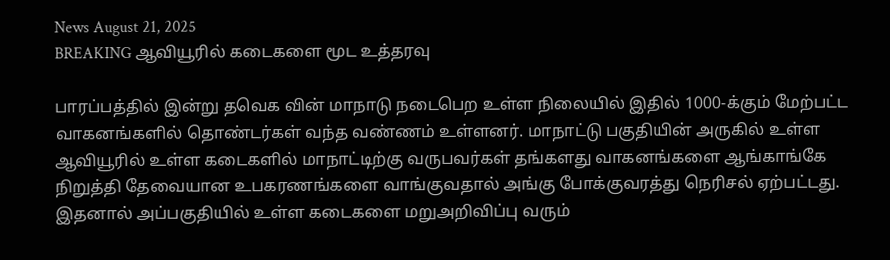News August 21, 2025
BREAKING ஆவியூரில் கடைகளை மூட உத்தரவு

பாரப்பத்தில் இன்று தவெக வின் மாநாடு நடைபெற உள்ள நிலையில் இதில் 1000-க்கும் மேற்பட்ட வாகனங்களில் தொண்டர்கள் வந்த வண்ணம் உள்ளனர். மாநாட்டு பகுதியின் அருகில் உள்ள ஆவியூரில் உள்ள கடைகளில் மாநாட்டிற்கு வருபவர்கள் தங்களது வாகனங்களை ஆங்காங்கே நிறுத்தி தேவையான உபகரணங்களை வாங்குவதால் அங்கு போக்குவரத்து நெரிசல் ஏற்பட்டது. இதனால் அப்பகுதியில் உள்ள கடைகளை மறுஅறிவிப்பு வரும்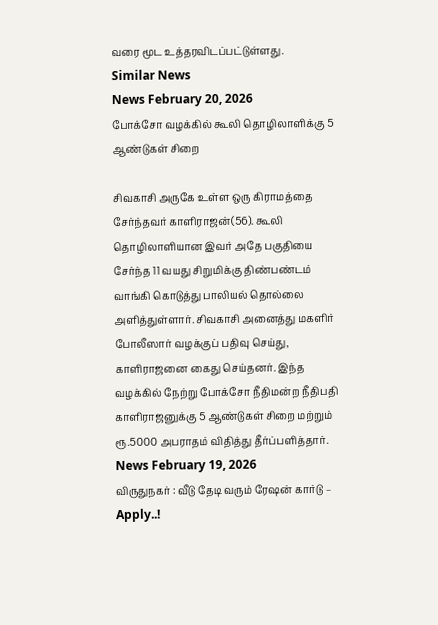வரை மூட உத்தரவிடப்பட்டுள்ளது.
Similar News
News February 20, 2026
போக்சோ வழக்கில் கூலி தொழிலாளிக்கு 5 ஆண்டுகள் சிறை

சிவகாசி அருகே உள்ள ஒரு கிராமத்தை சேர்ந்தவர் காளிராஜன்(56). கூலி தொழிலாளியான இவர் அதே பகுதியை சேர்ந்த 11 வயது சிறுமிக்கு திண்பண்டம் வாங்கி கொடுத்து பாலியல் தொல்லை அளித்துள்ளார். சிவகாசி அனைத்து மகளிர் போலீஸார் வழக்குப் பதிவு செய்து, காளிராஜனை கைது செய்தனர். இந்த வழக்கில் நேற்று போக்சோ நீதிமன்ற நீதிபதி காளிராஜனுக்கு 5 ஆண்டுகள் சிறை மற்றும் ரூ.5000 அபராதம் விதித்து தீர்ப்பளித்தார்.
News February 19, 2026
விருதுநகர் : வீடு தேடி வரும் ரேஷன் கார்டு – Apply..!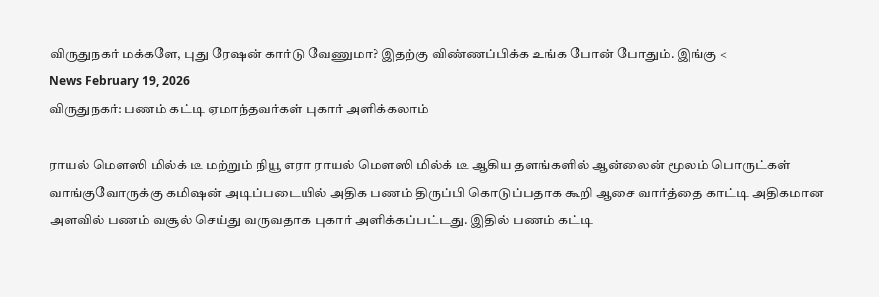விருதுநகர் மக்களே, புது ரேஷன் கார்டு வேணுமா? இதற்கு விண்ணப்பிக்க உங்க போன் போதும். இங்கு <
News February 19, 2026
விருதுநகர்: பணம் கட்டி ஏமாந்தவர்கள் புகார் அளிக்கலாம்

ராயல் மெளஸி மில்க் டீ மற்றும் நியூ எரா ராயல் மெளஸி மில்க் டீ ஆகிய தளங்களில் ஆன்லைன் மூலம் பொருட்கள் வாங்குவோருக்கு கமிஷன் அடிப்படையில் அதிக பணம் திருப்பி கொடுப்பதாக கூறி ஆசை வார்த்தை காட்டி அதிகமான அளவில் பணம் வசூல் செய்து வருவதாக புகார் அளிக்கப்பட்டது. இதில் பணம் கட்டி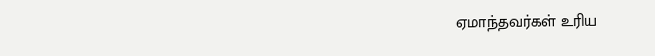ஏமாந்தவர்கள் உரிய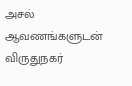அசல் ஆவணங்களுடன் விருதுநகர்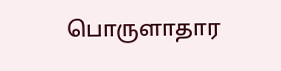பொருளாதார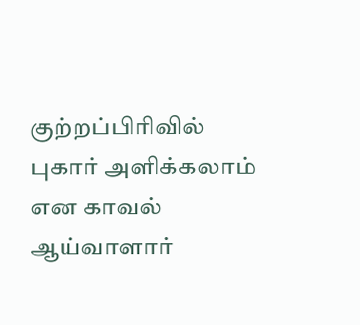குற்றப்பிரிவில் புகார் அளிக்கலாம் என காவல் ஆய்வாளார்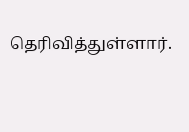தெரிவித்துள்ளார்.